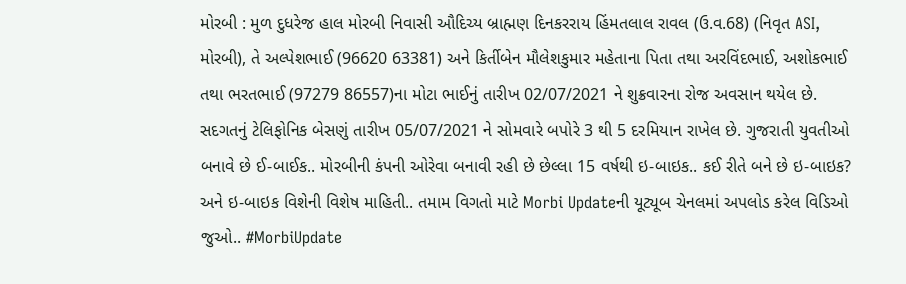મોરબી : મુળ દુધરેજ હાલ મોરબી નિવાસી ઔદિચ્ય બ્રાહ્મણ દિનકરરાય હિંમતલાલ રાવલ (ઉ.વ.68) (નિવૃત ASI, મોરબી), તે અલ્પેશભાઈ (96620 63381) અને કિર્તીબેન મૌલેશકુમાર મહેતાના પિતા તથા અરવિંદભાઈ, અશોકભાઈ તથા ભરતભાઈ (97279 86557)ના મોટા ભાઈનું તારીખ 02/07/2021 ને શુક્રવારના રોજ અવસાન થયેલ છે. સદગતનું ટેલિફોનિક બેસણું તારીખ 05/07/2021 ને સોમવારે બપોરે 3 થી 5 દરમિયાન રાખેલ છે. ગુજરાતી યુવતીઓ બનાવે છે ઈ-બાઈક.. મોરબીની કંપની ઓરેવા બનાવી રહી છે છેલ્લા 15 વર્ષથી ઇ-બાઇક.. કઈ રીતે બને છે ઇ-બાઇક? અને ઇ-બાઇક વિશેની વિશેષ માહિતી.. તમામ વિગતો માટે Morbi Updateની યૂટ્યૂબ ચેનલમાં અપલોડ કરેલ વિડિઓ જુઓ.. #MorbiUpdate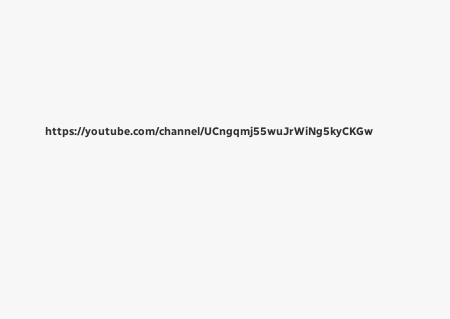https://youtube.com/channel/UCngqmj55wuJrWiNg5kyCKGw